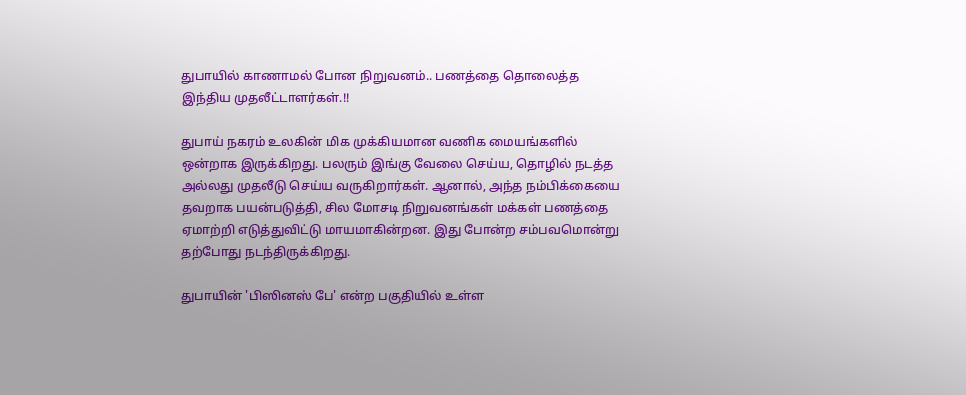துபாயில் காணாமல் போன நிறுவனம்.. பணத்தை தொலைத்த இந்திய முதலீட்டாளர்கள்.!!

துபாய் நகரம் உலகின் மிக முக்கியமான வணிக மையங்களில் ஒன்றாக இருக்கிறது. பலரும் இங்கு வேலை செய்ய, தொழில் நடத்த அல்லது முதலீடு செய்ய வருகிறார்கள். ஆனால், அந்த நம்பிக்கையை தவறாக பயன்படுத்தி, சில மோசடி நிறுவனங்கள் மக்கள் பணத்தை ஏமாற்றி எடுத்துவிட்டு மாயமாகின்றன. இது போன்ற சம்பவமொன்று தற்போது நடந்திருக்கிறது.

துபாயின் 'பிஸினஸ் பே' என்ற பகுதியில் உள்ள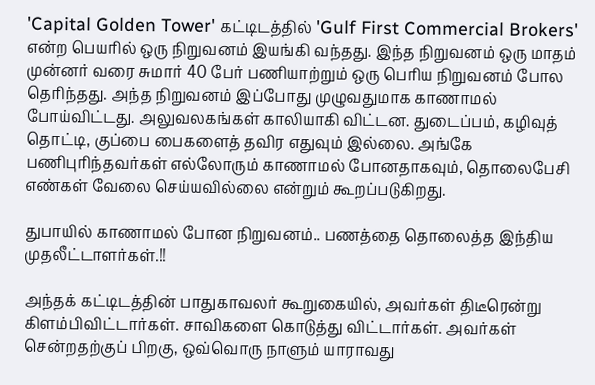'Capital Golden Tower' கட்டிடத்தில் 'Gulf First Commercial Brokers' என்ற பெயரில் ஒரு நிறுவனம் இயங்கி வந்தது. இந்த நிறுவனம் ஒரு மாதம் முன்னர் வரை சுமார் 40 பேர் பணியாற்றும் ஒரு பெரிய நிறுவனம் போல தெரிந்தது. அந்த நிறுவனம் இப்போது முழுவதுமாக காணாமல் போய்விட்டது. அலுவலகங்கள் காலியாகி விட்டன. துடைப்பம், கழிவுத் தொட்டி, குப்பை பைகளைத் தவிர எதுவும் இல்லை. அங்கே பணிபுரிந்தவர்கள் எல்லோரும் காணாமல் போனதாகவும், தொலைபேசி எண்கள் வேலை செய்யவில்லை என்றும் கூறப்படுகிறது.

துபாயில் காணாமல் போன நிறுவனம்.. பணத்தை தொலைத்த இந்திய முதலீட்டாளர்கள்.!!

அந்தக் கட்டிடத்தின் பாதுகாவலர் கூறுகையில், அவர்கள் திடீரென்று கிளம்பிவிட்டார்கள். சாவிகளை கொடுத்து விட்டார்கள். அவர்கள் சென்றதற்குப் பிறகு, ஒவ்வொரு நாளும் யாராவது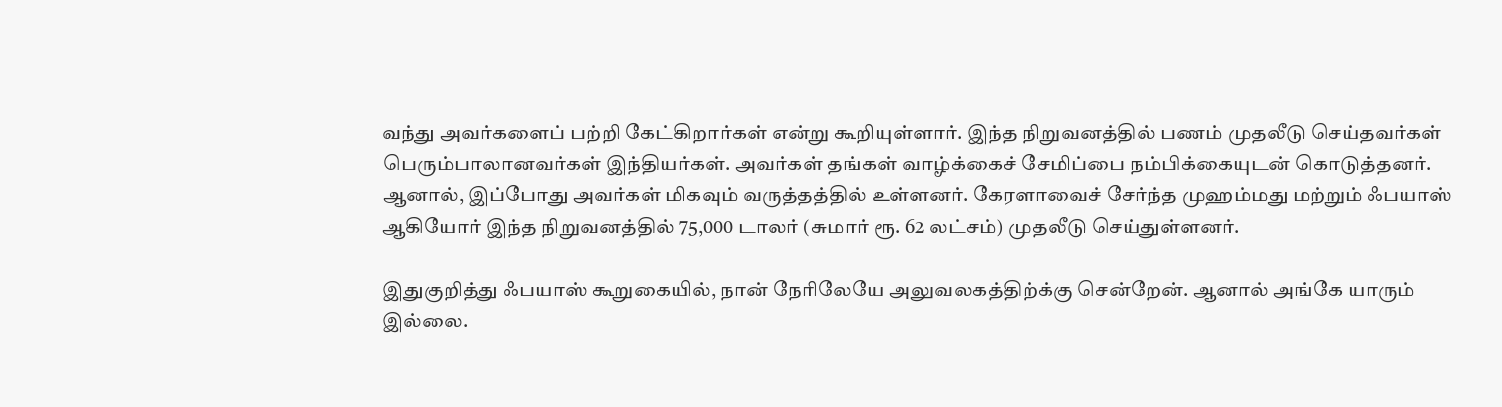வந்து அவர்களைப் பற்றி கேட்கிறார்கள் என்று கூறியுள்ளார். இந்த நிறுவனத்தில் பணம் முதலீடு செய்தவர்கள் பெரும்பாலானவர்கள் இந்தியர்கள். அவர்கள் தங்கள் வாழ்க்கைச் சேமிப்பை நம்பிக்கையுடன் கொடுத்தனர். ஆனால், இப்போது அவர்கள் மிகவும் வருத்தத்தில் உள்ளனர். கேரளாவைச் சேர்ந்த முஹம்மது மற்றும் ஃபயாஸ் ஆகியோர் இந்த நிறுவனத்தில் 75,000 டாலர் (சுமார் ரூ. 62 லட்சம்) முதலீடு செய்துள்ளனர்.

இதுகுறித்து ஃபயாஸ் கூறுகையில், நான் நேரிலேயே அலுவலகத்திற்க்கு சென்றேன். ஆனால் அங்கே யாரும் இல்லை.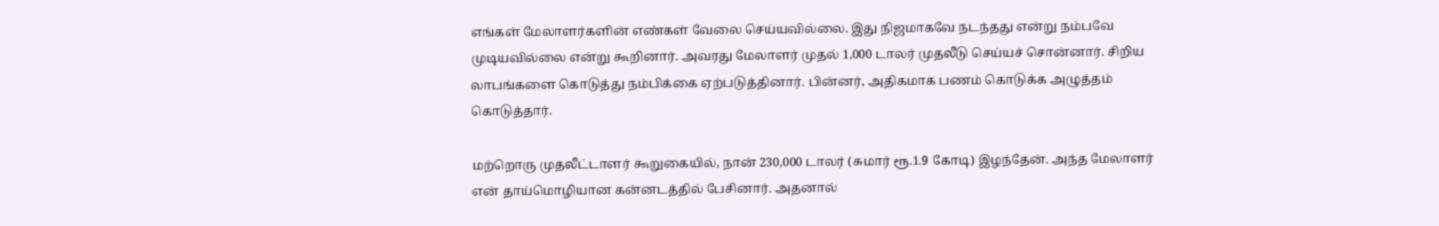எங்கள் மேலாளர்களின் எண்கள் வேலை செய்யவில்லை. இது நிஜமாகவே நடந்தது என்று நம்பவே முடியவில்லை என்று கூறினார். அவரது மேலாளர் முதல் 1,000 டாலர் முதலீடு செய்யச் சொன்னார். சிறிய லாபங்களை கொடுத்து நம்பிக்கை ஏற்படுத்தினார். பின்னர், அதிகமாக பணம் கொடுக்க அழுத்தம் கொடுத்தார்.

மற்றொரு முதலீட்டாளர் கூறுகையில், நான் 230,000 டாலர் (சுமார் ரூ.1.9 கோடி) இழந்தேன். அந்த மேலாளர் என் தாய்மொழியான கன்னடத்தில் பேசினார். அதனால்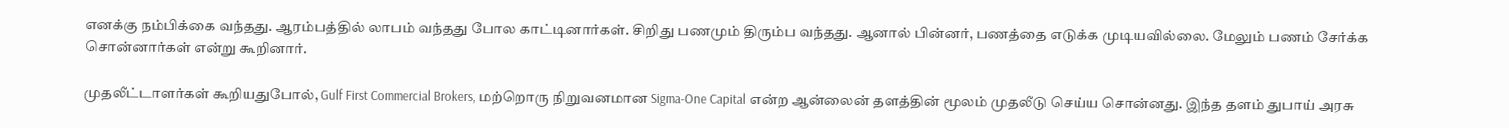எனக்கு நம்பிக்கை வந்தது. ஆரம்பத்தில் லாபம் வந்தது போல காட்டினார்கள். சிறிது பணமும் திரும்ப வந்தது. ஆனால் பின்னர், பணத்தை எடுக்க முடியவில்லை. மேலும் பணம் சேர்க்க சொன்னார்கள் என்று கூறினார்.

முதலீட்டாளர்கள் கூறியதுபோல், Gulf First Commercial Brokers, மற்றொரு நிறுவனமான Sigma-One Capital என்ற ஆன்லைன் தளத்தின் மூலம் முதலீடு செய்ய சொன்னது. இந்த தளம் துபாய் அரசு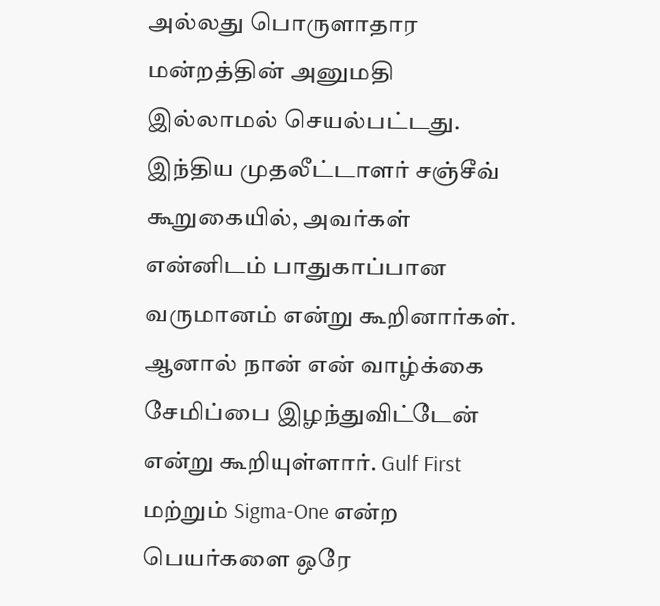அல்லது பொருளாதார மன்றத்தின் அனுமதி இல்லாமல் செயல்பட்டது. இந்திய முதலீட்டாளர் சஞ்சீவ் கூறுகையில், அவர்கள் என்னிடம் பாதுகாப்பான வருமானம் என்று கூறினார்கள். ஆனால் நான் என் வாழ்க்கை சேமிப்பை இழந்துவிட்டேன் என்று கூறியுள்ளார். Gulf First மற்றும் Sigma-One என்ற பெயர்களை ஒரே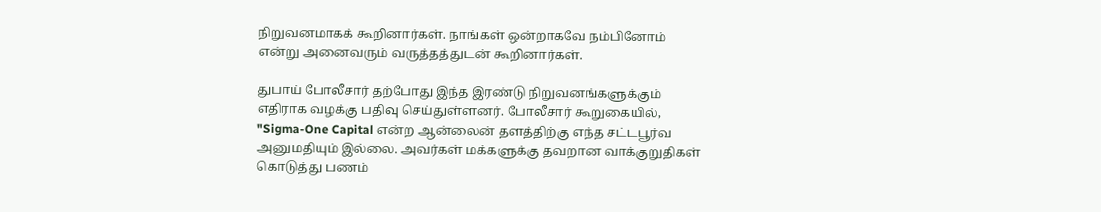நிறுவனமாகக் கூறினார்கள். நாங்கள் ஒன்றாகவே நம்பினோம் என்று அனைவரும் வருத்தத்துடன் கூறினார்கள்.

துபாய் போலீசார் தற்போது இந்த இரண்டு நிறுவனங்களுக்கும் எதிராக வழக்கு பதிவு செய்துள்ளனர். போலீசார் கூறுகையில், "Sigma-One Capital என்ற ஆன்லைன் தளத்திற்கு எந்த சட்டபூர்வ அனுமதியும் இல்லை. அவர்கள் மக்களுக்கு தவறான வாக்குறுதிகள் கொடுத்து பணம்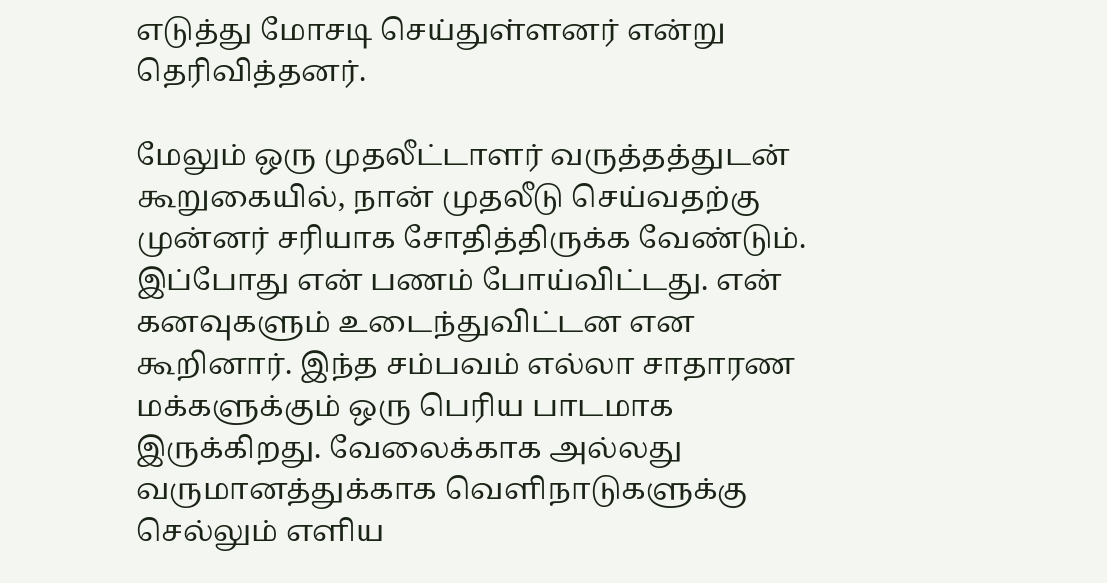எடுத்து மோசடி செய்துள்ளனர் என்று தெரிவித்தனர்.

மேலும் ஒரு முதலீட்டாளர் வருத்தத்துடன் கூறுகையில், நான் முதலீடு செய்வதற்கு முன்னர் சரியாக சோதித்திருக்க வேண்டும். இப்போது என் பணம் போய்விட்டது. என் கனவுகளும் உடைந்துவிட்டன என கூறினார். இந்த சம்பவம் எல்லா சாதாரண மக்களுக்கும் ஒரு பெரிய பாடமாக இருக்கிறது. வேலைக்காக அல்லது வருமானத்துக்காக வெளிநாடுகளுக்கு செல்லும் எளிய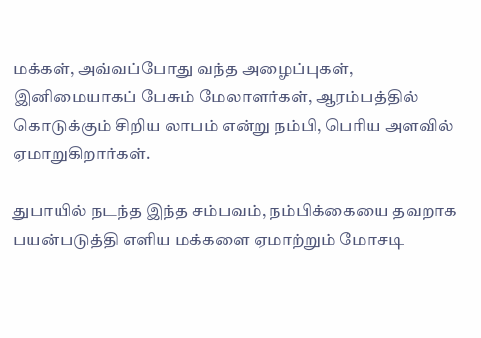மக்கள், அவ்வப்போது வந்த அழைப்புகள், இனிமையாகப் பேசும் மேலாளர்கள், ஆரம்பத்தில் கொடுக்கும் சிறிய லாபம் என்று நம்பி, பெரிய அளவில் ஏமாறுகிறார்கள்.

துபாயில் நடந்த இந்த சம்பவம், நம்பிக்கையை தவறாக பயன்படுத்தி எளிய மக்களை ஏமாற்றும் மோசடி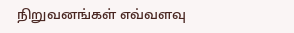நிறுவனங்கள் எவ்வளவு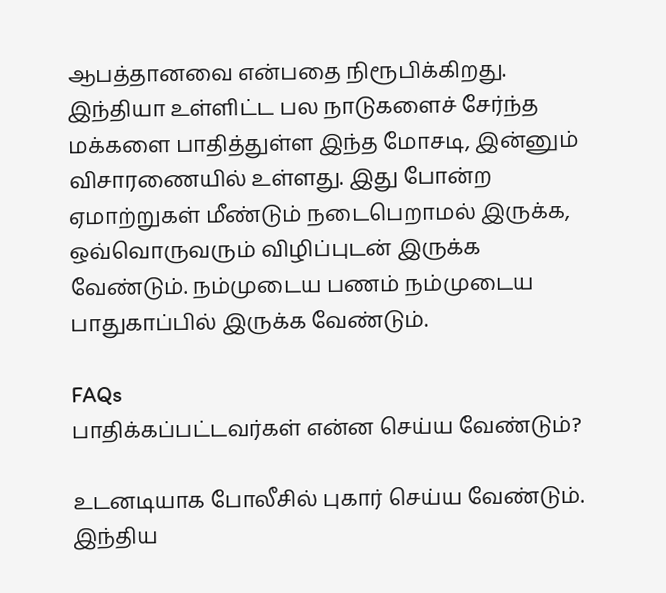ஆபத்தானவை என்பதை நிரூபிக்கிறது. இந்தியா உள்ளிட்ட பல நாடுகளைச் சேர்ந்த மக்களை பாதித்துள்ள இந்த மோசடி, இன்னும் விசாரணையில் உள்ளது. இது போன்ற ஏமாற்றுகள் மீண்டும் நடைபெறாமல் இருக்க, ஒவ்வொருவரும் விழிப்புடன் இருக்க வேண்டும். நம்முடைய பணம் நம்முடைய பாதுகாப்பில் இருக்க வேண்டும்.

FAQs
பாதிக்கப்பட்டவர்கள் என்ன செய்ய வேண்டும்?

உடனடியாக போலீசில் புகார் செய்ய வேண்டும். இந்திய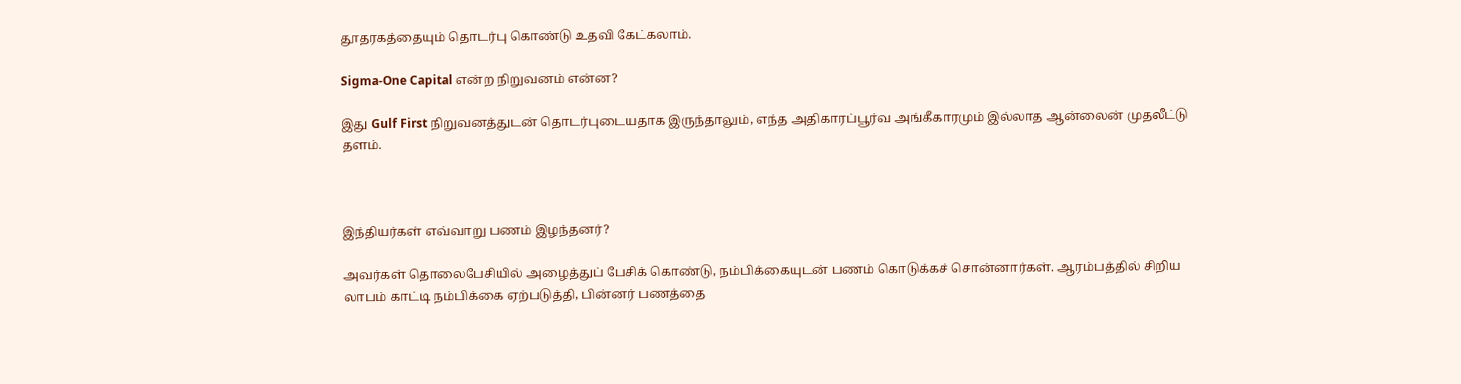தூதரகத்தையும் தொடர்பு கொண்டு உதவி கேட்கலாம்.

Sigma-One Capital என்ற நிறுவனம் என்ன?

இது Gulf First நிறுவனத்துடன் தொடர்புடையதாக இருந்தாலும், எந்த அதிகாரப்பூர்வ அங்கீகாரமும் இல்லாத ஆன்லைன் முதலீட்டு தளம்.



இந்தியர்கள் எவ்வாறு பணம் இழந்தனர்?

அவர்கள் தொலைபேசியில் அழைத்துப் பேசிக் கொண்டு, நம்பிக்கையுடன் பணம் கொடுக்கச் சொன்னார்கள். ஆரம்பத்தில் சிறிய லாபம் காட்டி நம்பிக்கை ஏற்படுத்தி, பின்னர் பணத்தை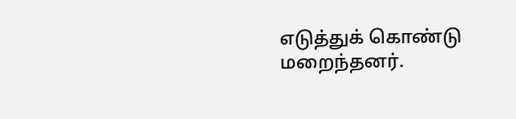எடுத்துக் கொண்டு மறைந்தனர்.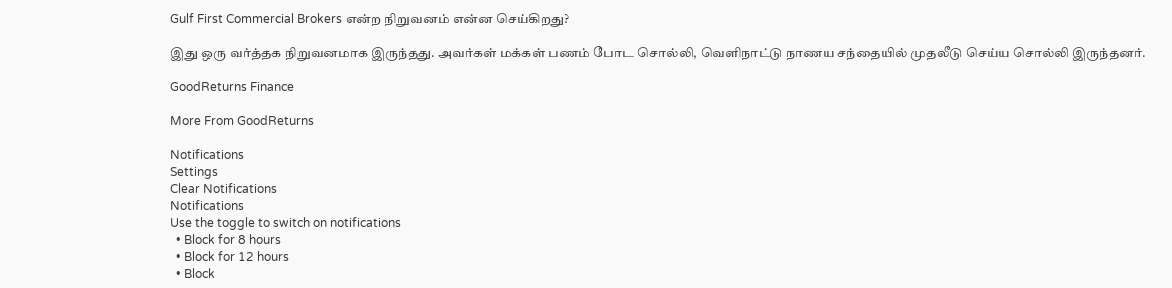Gulf First Commercial Brokers என்ற நிறுவனம் என்ன செய்கிறது?

இது ஒரு வர்த்தக நிறுவனமாக இருந்தது. அவர்கள் மக்கள் பணம் போட சொல்லி, வெளிநாட்டு நாணய சந்தையில் முதலீடு செய்ய சொல்லி இருந்தனர்.

GoodReturns Finance

More From GoodReturns

Notifications
Settings
Clear Notifications
Notifications
Use the toggle to switch on notifications
  • Block for 8 hours
  • Block for 12 hours
  • Block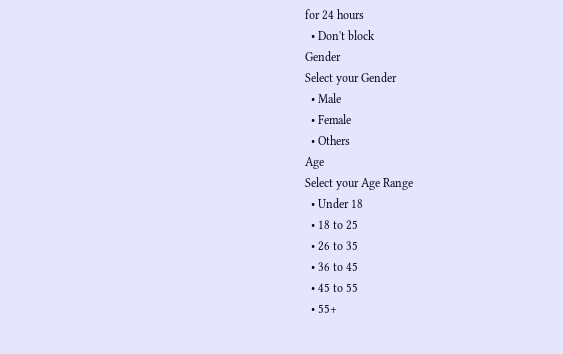for 24 hours
  • Don't block
Gender
Select your Gender
  • Male
  • Female
  • Others
Age
Select your Age Range
  • Under 18
  • 18 to 25
  • 26 to 35
  • 36 to 45
  • 45 to 55
  • 55+